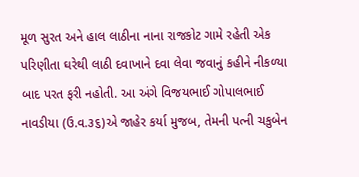મૂળ સુરત અને હાલ લાઠીના નાના રાજકોટ ગામે રહેતી એક પરિણીતા ઘરેથી લાઠી દવાખાને દવા લેવા જવાનું કહીને નીકળ્યા બાદ પરત ફરી નહોતી. આ અંગે વિજયભાઈ ગોપાલભાઈ નાવડીયા (ઉ.વ.૩૬)એ જાહેર કર્યા મુજબ, તેમની પત્ની ચકુબેન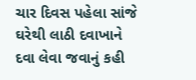ચાર દિવસ પહેલા સાંજે ઘરેથી લાઠી દવાખાને દવા લેવા જવાનું કહી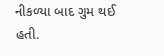નીકળ્યા બાદ ગુમ થઈ હતી.